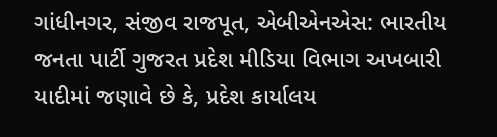ગાંધીનગર, સંજીવ રાજપૂત, એબીએનએસ: ભારતીય જનતા પાર્ટી ગુજરત પ્રદેશ મીડિયા વિભાગ અખબારી યાદીમાં જણાવે છે કે, પ્રદેશ કાર્યાલય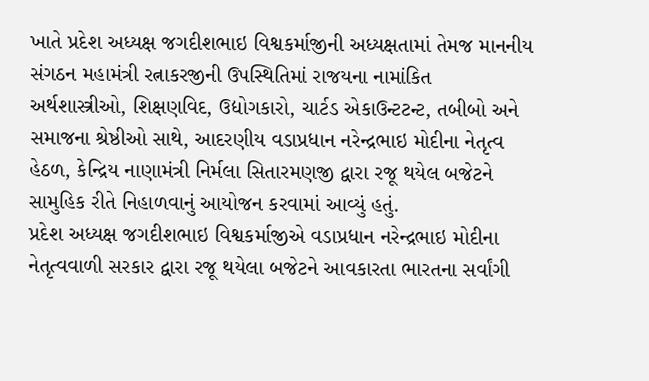ખાતે પ્રદેશ અધ્યક્ષ જગદીશભાઇ વિશ્વકર્માજીની અધ્યક્ષતામાં તેમજ માનનીય સંગઠન મહામંત્રી રત્નાકરજીની ઉપસ્થિતિમાં રાજયના નામાંકિત અર્થશાસ્ત્રીઓ, શિક્ષણવિદ, ઉદ્યોગકારો, ચાર્ટડ એકાઉન્ટટન્ટ, તબીબો અને સમાજના શ્રેષ્ઠીઓ સાથે, આદરણીય વડાપ્રધાન નરેન્દ્રભાઇ મોદીના નેતૃત્વ હેઠળ, કેન્દ્રિય નાણામંત્રી નિર્મલા સિતારમણજી દ્વારા રજૂ થયેલ બજેટને સામુહિક રીતે નિહાળવાનું આયોજન કરવામાં આવ્યું હતું.
પ્રદેશ અધ્યક્ષ જગદીશભાઇ વિશ્વકર્માજીએ વડાપ્રધાન નરેન્દ્રભાઇ મોદીના નેતૃત્વવાળી સરકાર દ્વારા રજૂ થયેલા બજેટને આવકારતા ભારતના સર્વાંગી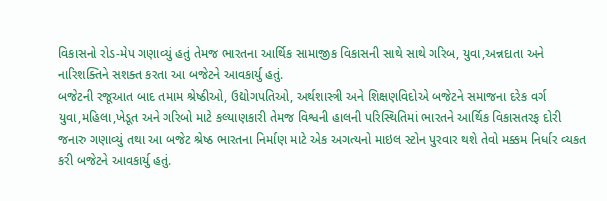વિકાસનો રોડ-મેપ ગણાવ્યું હતું તેમજ ભારતના આર્થિક સામાજીક વિકાસની સાથે સાથે ગરિબ, યુવા,અન્નદાતા અને નારિશક્તિને સશક્ત કરતા આ બજેટને આવકાર્યુ હતું.
બજેટની રજૂઆત બાદ તમામ શ્રેષ્ઠીઓ, ઉદ્યોગપતિઓ, અર્થશાસ્ત્રી અને શિક્ષણવિદોએ બજેટને સમાજના દરેક વર્ગ યુવા,મહિલા,ખેડૂત અને ગરિબો માટે કલ્યાણકારી તેમજ વિશ્વની હાલની પરિસ્થિતિમાં ભારતને આર્થિક વિકાસતરફ દોરી જનારુ ગણાવ્યું તથા આ બજેટ શ્રેષ્ઠ ભારતના નિર્માણ માટે એક અગત્યનો માઇલ સ્ટોન પુરવાર થશે તેવો મક્કમ નિર્ધાર વ્યકત કરી બજેટને આવકાર્યુ હતું.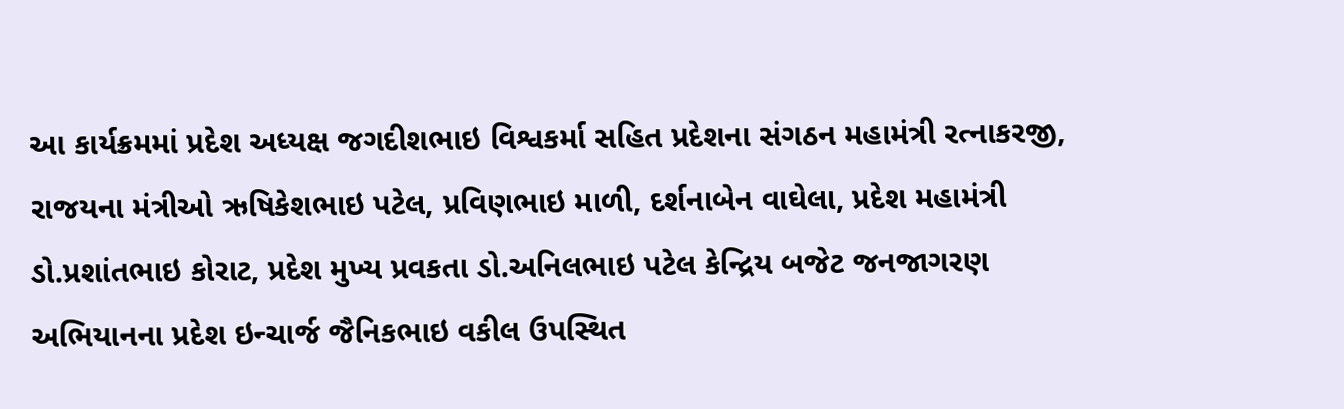આ કાર્યક્રમમાં પ્રદેશ અધ્યક્ષ જગદીશભાઇ વિશ્વકર્મા સહિત પ્રદેશના સંગઠન મહામંત્રી રત્નાકરજી, રાજયના મંત્રીઓ ઋષિકેશભાઇ પટેલ, પ્રવિણભાઇ માળી, દર્શનાબેન વાઘેલા, પ્રદેશ મહામંત્રી ડો.પ્રશાંતભાઇ કોરાટ, પ્રદેશ મુખ્ય પ્રવકતા ડો.અનિલભાઇ પટેલ કેન્દ્રિય બજેટ જનજાગરણ અભિયાનના પ્રદેશ ઇન્ચાર્જ જૈનિકભાઇ વકીલ ઉપસ્થિત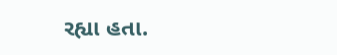રહ્યા હતા.